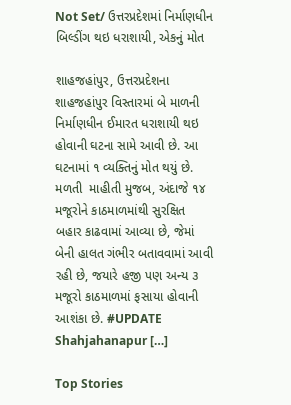Not Set/ ઉત્તરપ્રદેશમાં નિર્માણધીન બિલ્ડીંગ થઇ ધરાશાયી, એકનું મોત

શાહજહાંપુર, ઉત્તરપ્રદેશના શાહજહાંપુર વિસ્તારમાં બે માળની નિર્માણધીન ઈમારત ધરાશાયી થઇ હોવાની ઘટના સામે આવી છે. આ ઘટનામાં ૧ વ્યક્તિનું મોત થયું છે. મળતી  માહીતી મુજબ, અંદાજે ૧૪ મજૂરોને કાઠમાળમાંથી સુરક્ષિત બહાર કાઢવામાં આવ્યા છે, જેમાં બેની હાલત ગંભીર બતાવવામાં આવી રહી છે, જયારે હજી પણ અન્ય ૩ મજૂરો કાઠમાળમાં ફસાયા હોવાની આશંકા છે. #UPDATE Shahjahanapur […]

Top Stories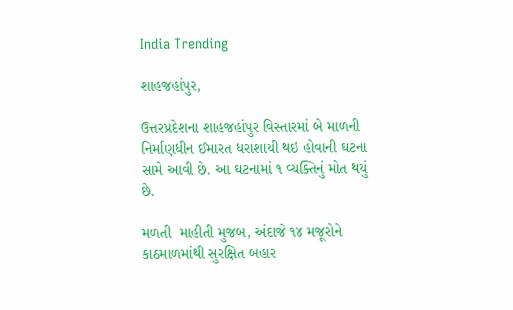India Trending

શાહજહાંપુર,

ઉત્તરપ્રદેશના શાહજહાંપુર વિસ્તારમાં બે માળની નિર્માણધીન ઈમારત ધરાશાયી થઇ હોવાની ઘટના સામે આવી છે. આ ઘટનામાં ૧ વ્યક્તિનું મોત થયું છે.

મળતી  માહીતી મુજબ, અંદાજે ૧૪ મજૂરોને કાઠમાળમાંથી સુરક્ષિત બહાર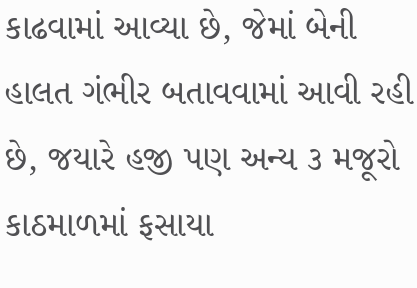કાઢવામાં આવ્યા છે, જેમાં બેની હાલત ગંભીર બતાવવામાં આવી રહી છે, જયારે હજી પણ અન્ય ૩ મજૂરો કાઠમાળમાં ફસાયા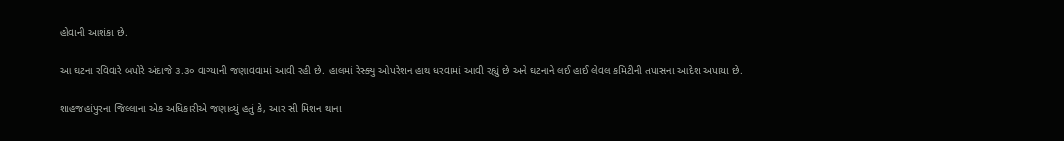હોવાની આશંકા છે.

આ ઘટના રવિવારે બપોરે અંદાજે ૩.૩૦ વાગ્યાની જણાવવામાં આવી રહી છે. હાલમાં રેસ્ક્યુ ઓપરેશન હાથ ધરવામાં આવી રહ્યું છે અને ઘટનાને લઈ હાઈ લેવલ કમિટીની તપાસના આદેશ અપાયા છે.

શાહજહાંપુરના જિલ્લાના એક અધિકારીએ જણાવ્યું હતું કે, આર સી મિશન થાના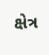ક્ષેત્ર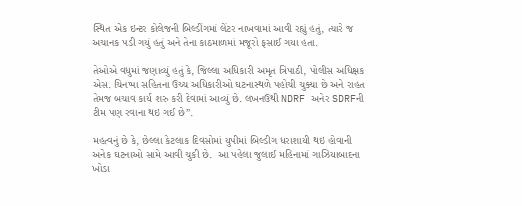સ્થિત એક ઇન્ટર કોલેજની બિલ્ડીંગમાં લેંટર નાખવામાં આવી રહ્યું હતું, ત્યારે જ અચાનક પડી ગયું હતું અને તેના કાઠમાળમાં મજૂરો ફસાઈ ગયા હતા.

તેઓએ વધુમાં જણાવ્યું હતું કે, જિલ્લા અધિકારી અમૃત ત્રિપાઠી, પોલીસ અધિક્ષક એસ. ચિનપ્પા સહિતના ઉચ્ચ અધિકારીઓ ઘટનાસ્થળે પહોચી ચુક્યા છે અને રાહત તેમજ બચાવ કાર્ય શરુ કરી દેવામાં આવ્યું છે. લખનઉથી NDRF અનેર SDRFની ટીમ પણ રવાના થઇ ગઈ છે”.

મહત્વનું છે કે, છેલ્લા કેટલાક દિવસોમાં યુપીમાં બિલ્ડીગ ધરાશાયી થઇ હોવાની અનેક ઘટનાઓ સામે આવી ચુકી છે.  આ પહેલા જુલાઈ મહિનામાં ગાઝિયાબાદના ખોડા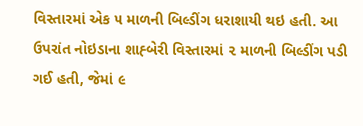વિસ્તારમાં એક ૫ માળની બિલ્ડીંગ ધરાશાયી થઇ હતી. આ ઉપરાંત નોઇડાના શાહ્બેરી વિસ્તારમાં ૨ માળની બિલ્ડીંગ પડી ગઈ હતી, જેમાં ૯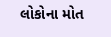લોકોના મોત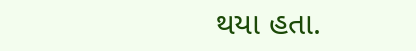થયા હતા.